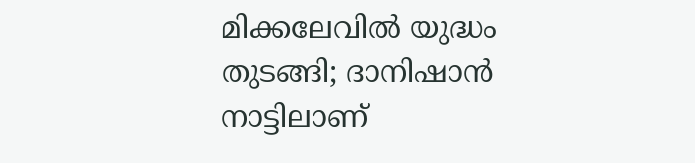മിക്കലേവിൽ യുദ്ധം തുടങ്ങി; ദാനിഷാൻ നാട്ടിലാണ്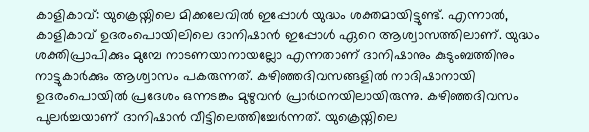കാളികാവ്: യുക്രെയ്നിലെ മിക്കലേവിൽ ഇപ്പോൾ യുദ്ധം ശക്തമായിട്ടുണ്ട്. എന്നാൽ, കാളികാവ് ഉദരംപൊയിലിലെ ദാനിഷാൻ ഇപ്പോൾ ഏറെ ആശ്വാസത്തിലാണ്. യുദ്ധം ശക്തിപ്രാപിക്കും മുമ്പേ നാടണയാനായല്ലോ എന്നതാണ് ദാനിഷാനും കുടുംബത്തിനും നാട്ടുകാർക്കും ആശ്വാസം പകരുന്നത്. കഴിഞ്ഞദിവസങ്ങളിൽ നാദിഷാനായി ഉദരംപൊയിൽ പ്രദേശം ഒന്നടങ്കം മുഴുവൻ പ്രാർഥനയിലായിരുന്നു. കഴിഞ്ഞദിവസം പുലർച്ചയാണ് ദാനിഷാൻ വീട്ടിലെത്തിച്ചേർന്നത്. യുക്രെയ്നിലെ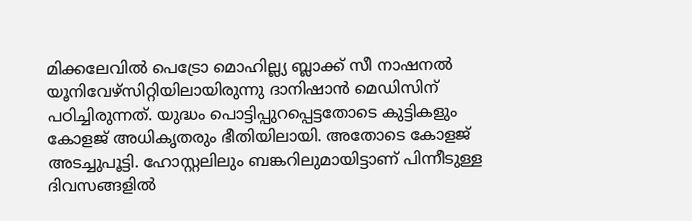മിക്കലേവിൽ പെട്രോ മൊഹില്ല്യ ബ്ലാക്ക് സീ നാഷനൽ യൂനിവേഴ്സിറ്റിയിലായിരുന്നു ദാനിഷാൻ മെഡിസിന് പഠിച്ചിരുന്നത്. യുദ്ധം പൊട്ടിപ്പുറപ്പെട്ടതോടെ കുട്ടികളും കോളജ് അധികൃതരും ഭീതിയിലായി. അതോടെ കോളജ് അടച്ചുപൂട്ടി. ഹോസ്റ്റലിലും ബങ്കറിലുമായിട്ടാണ് പിന്നീടുള്ള ദിവസങ്ങളിൽ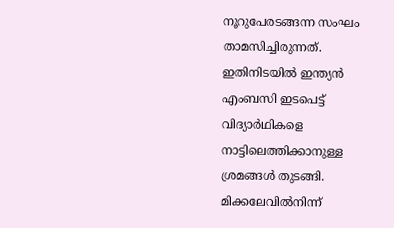നൂറുപേരടങ്ങന്ന സംഘം താമസിച്ചിരുന്നത്. ഇതിനിടയിൽ ഇന്ത്യൻ എംബസി ഇടപെട്ട് വിദ്യാർഥികളെ നാട്ടിലെത്തിക്കാനുള്ള ശ്രമങ്ങൾ തുടങ്ങി. മിക്കലേവിൽനിന്ന്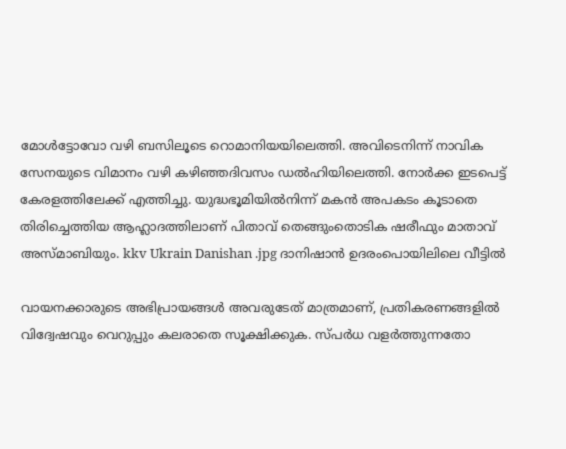മോൾട്ടോവോ വഴി ബസിലൂടെ റൊമാനിയയിലെത്തി. അവിടെനിന്ന് നാവിക സേനയുടെ വിമാനം വഴി കഴിഞ്ഞദിവസം ഡൽഹിയിലെത്തി. നോർക്ക ഇടപെട്ട് കേരളത്തിലേക്ക് എത്തിച്ചു. യുദ്ധഭൂമിയിൽനിന്ന് മകൻ അപകടം കൂടാതെ തിരിച്ചെത്തിയ ആഹ്ലാദത്തിലാണ് പിതാവ് തെങ്ങുംതൊടിക ഷരീഫും മാതാവ് അസ്മാബിയും. kkv Ukrain Danishan .jpg ദാനിഷാൻ ഉദരംപൊയിലിലെ വീട്ടിൽ

വായനക്കാരുടെ അഭിപ്രായങ്ങള്‍ അവരുടേത് മാത്രമാണ്, പ്രതികരണങ്ങളിൽ വിദ്വേഷവും വെറുപ്പും കലരാതെ സൂക്ഷിക്കുക. സ്പർധ വളർത്തുന്നതോ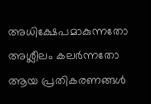അധിക്ഷേപമാകുന്നതോ അശ്ലീലം കലർന്നതോ ആയ പ്രതികരണങ്ങൾ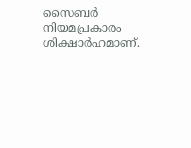സൈബർ നിയമപ്രകാരം ശിക്ഷാർഹമാണ്.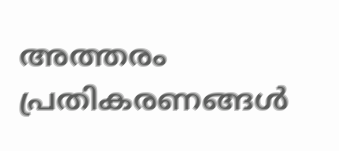അത്തരം പ്രതികരണങ്ങൾ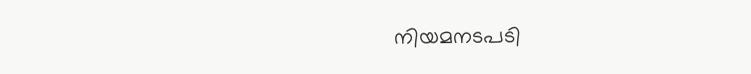നിയമനടപടി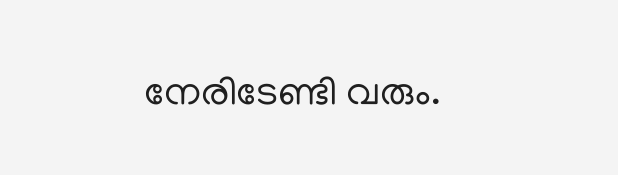നേരിടേണ്ടി വരും.